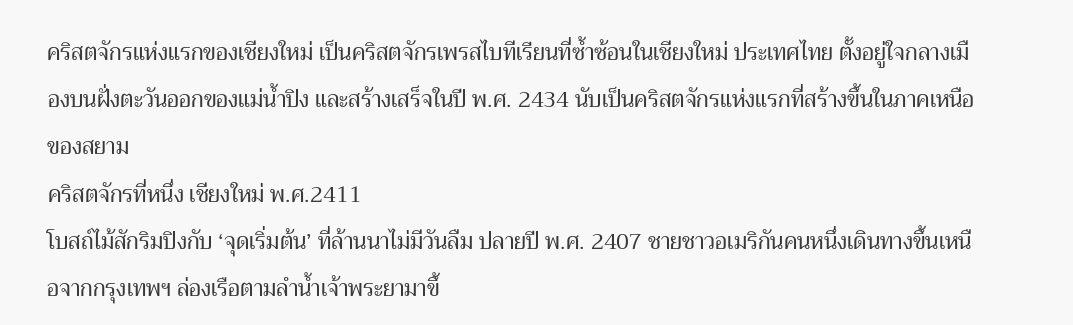คริสตจักรแห่งแรกของเชียงใหม่ เป็นคริสตจักรเพรสไบทีเรียนที่ซ้ำซ้อนในเชียงใหม่ ประเทศไทย ตั้งอยู่ใจกลางเมืองบนฝั่งตะวันออกของแม่น้ำปิง และสร้างเสร็จในปี พ.ศ. 2434 นับเป็นคริสตจักรแห่งแรกที่สร้างขึ้นในภาคเหนือของสยาม
คริสตจักรที่หนึ่ง เชียงใหม่ พ.ศ.2411
โบสถ์ไม้สักริมปิงกับ ‘จุดเริ่มต้น’ ที่ล้านนาไม่มีวันลืม ปลายปี พ.ศ. 2407 ชายชาวอเมริกันคนหนึ่งเดินทางขึ้นเหนือจากกรุงเทพฯ ล่องเรือตามลำน้ำเจ้าพระยามาขึ้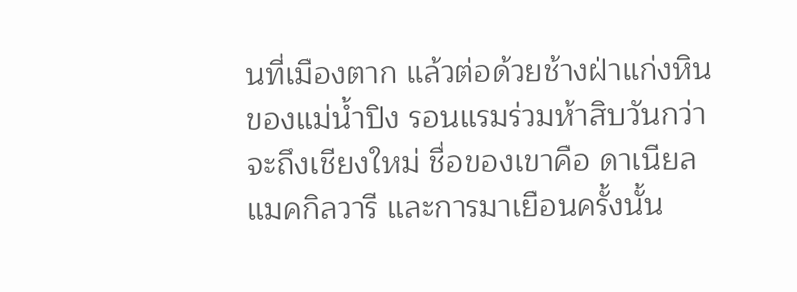นที่เมืองตาก แล้วต่อด้วยช้างฝ่าแก่งหินของแม่น้ำปิง รอนแรมร่วมห้าสิบวันกว่าจะถึงเชียงใหม่ ชื่อของเขาคือ ดาเนียล แมคกิลวารี และการมาเยือนครั้งนั้น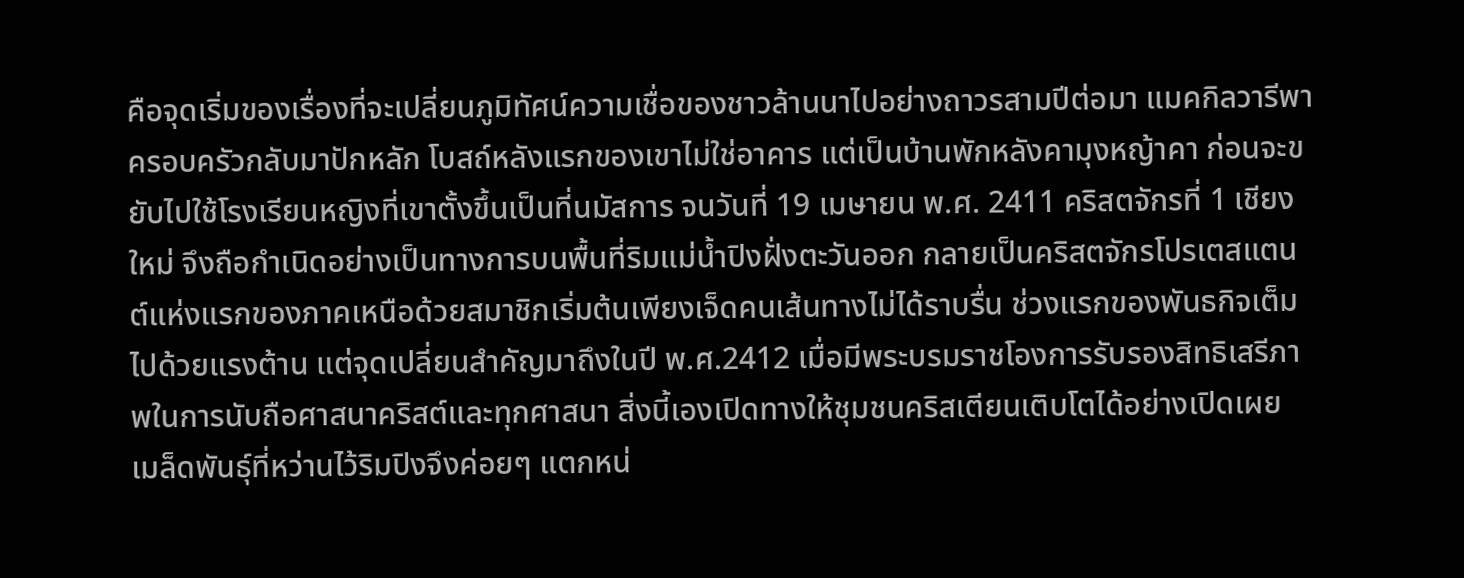คือจุดเริ่มของเรื่องที่จะเปลี่ยนภูมิทัศน์ความเชื่อของชาวล้านนาไปอย่างถาวรสามปีต่อมา แมคกิลวารีพาครอบครัวกลับมาปักหลัก โบสถ์หลังแรกของเขาไม่ใช่อาคาร แต่เป็นบ้านพักหลังคามุงหญ้าคา ก่อนจะขยับไปใช้โรงเรียนหญิงที่เขาตั้งขึ้นเป็นที่นมัสการ จนวันที่ 19 เมษายน พ.ศ. 2411 คริสตจักรที่ 1 เชียงใหม่ จึงถือกำเนิดอย่างเป็นทางการบนพื้นที่ริมแม่น้ำปิงฝั่งตะวันออก กลายเป็นคริสตจักรโปรเตสแตนต์แห่งแรกของภาคเหนือด้วยสมาชิกเริ่มต้นเพียงเจ็ดคนเส้นทางไม่ได้ราบรื่น ช่วงแรกของพันธกิจเต็มไปด้วยแรงต้าน แต่จุดเปลี่ยนสำคัญมาถึงในปี พ.ศ.2412 เมื่อมีพระบรมราชโองการรับรองสิทธิเสรีภาพในการนับถือศาสนาคริสต์และทุกศาสนา สิ่งนี้เองเปิดทางให้ชุมชนคริสเตียนเติบโตได้อย่างเปิดเผย เมล็ดพันธุ์ที่หว่านไว้ริมปิงจึงค่อยๆ แตกหน่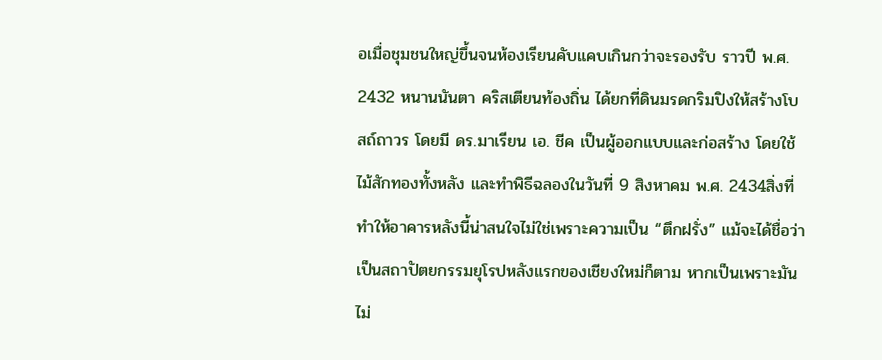อเมื่อชุมชนใหญ่ขึ้นจนห้องเรียนคับแคบเกินกว่าจะรองรับ ราวปี พ.ศ. 2432 หนานนันตา คริสเตียนท้องถิ่น ได้ยกที่ดินมรดกริมปิงให้สร้างโบสถ์ถาวร โดยมี ดร.มาเรียน เอ. ชีค เป็นผู้ออกแบบและก่อสร้าง โดยใช้ไม้สักทองทั้งหลัง และทำพิธีฉลองในวันที่ 9 สิงหาคม พ.ศ. 2434สิ่งที่ทำให้อาคารหลังนี้น่าสนใจไม่ใช่เพราะความเป็น “ตึกฝรั่ง” แม้จะได้ชื่อว่าเป็นสถาปัตยกรรมยุโรปหลังแรกของเชียงใหม่ก็ตาม หากเป็นเพราะมันไม่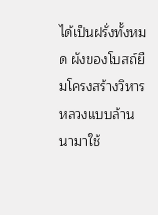ได้เป็นฝรั่งทั้งหมด ผังของโบสถ์ยืมโครงสร้างวิหารหลวงแบบล้านนามาใช้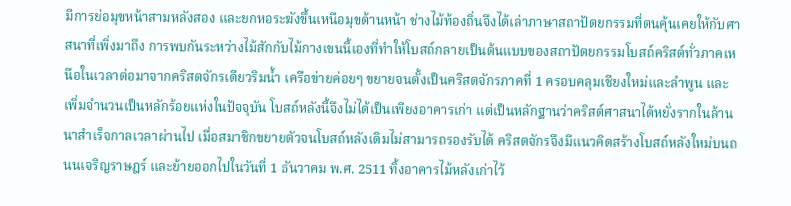มีการย่อมุขหน้าสามหลังสอง และยกหอระฆังขึ้นเหนือมุขด้านหน้า ช่างไม้ท้องถิ่นจึงได้เล่าภาษาสถาปัตยกรรมที่ตนคุ้นเคยให้กับศาสนาที่เพิ่งมาถึง การพบกันระหว่างไม้สักกับไม้กางเขนนี้เองที่ทำให้โบสถ์กลายเป็นต้นแบบของสถาปัตยกรรมโบสถ์คริสต์ทั่วภาคเหนือในเวลาต่อมาจากคริสตจักรเดียวริมน้ำ เครือข่ายค่อยๆ ขยายจนตั้งเป็นคริสตจักรภาคที่ 1 ครอบคลุมเชียงใหม่และลำพูน และเพิ่มจำนวนเป็นหลักร้อยแห่งในปัจจุบัน โบสถ์หลังนี้จึงไม่ได้เป็นเพียงอาคารเก่า แต่เป็นหลักฐานว่าคริสต์ศาสนาได้หยั่งรากในล้านนาสำเร็จกาลเวลาผ่านไป เมื่อสมาชิกขยายตัวจนโบสถ์หลังเดิมไม่สามารถรองรับได้ คริสตจักรจึงมีแนวคิดสร้างโบสถ์หลังใหม่บนถนนเจริญราษฎร์ และย้ายออกไปในวันที่ 1 ธันวาคม พ.ศ. 2511 ทิ้งอาคารไม้หลังเก่าไว้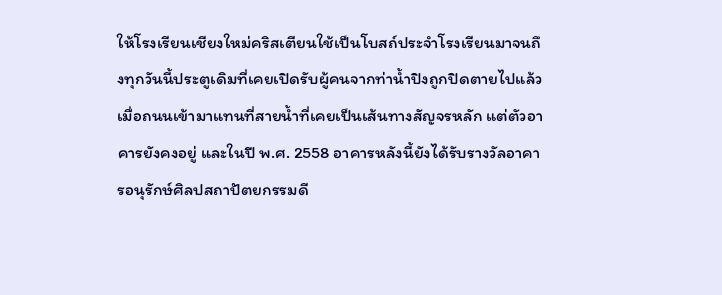ให้โรงเรียนเชียงใหม่คริสเตียนใช้เป็นโบสถ์ประจำโรงเรียนมาจนถึงทุกวันนี้ประตูเดิมที่เคยเปิดรับผู้คนจากท่าน้ำปิงถูกปิดตายไปแล้ว เมื่อถนนเข้ามาแทนที่สายน้ำที่เคยเป็นเส้นทางสัญจรหลัก แต่ตัวอาคารยังคงอยู่ และในปี พ.ศ. 2558 อาคารหลังนี้ยังได้รับรางวัลอาคารอนุรักษ์ศิลปสถาปัตยกรรมดี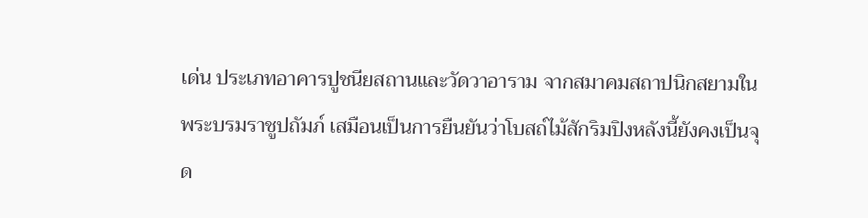เด่น ประเภทอาคารปูชนียสถานและวัดวาอาราม จากสมาคมสถาปนิกสยามในพระบรมราชูปถัมภ์ เสมือนเป็นการยืนยันว่าโบสถ์ไม้สักริมปิงหลังนี้ยังคงเป็นจุด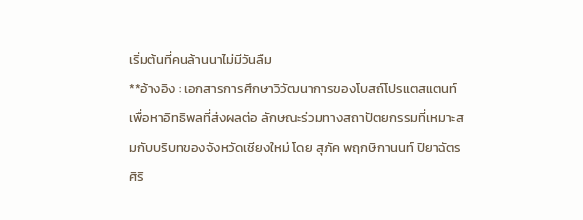เริ่มต้นที่คนล้านนาไม่มีวันลืม
**อ้างอิง : เอกสารการศึกษาวิวัฒนาการของโบสถ์โปรแตสแตนท์ เพื่อหาอิทธิพลที่ส่งผลต่อ ลักษณะร่วมทางสถาปัตยกรรมที่เหมาะสมกับบริบทของจังหวัดเชียงใหม่ โดย สุภัค พฤกษิกานนท์ ปิยาฉัตร ศิริ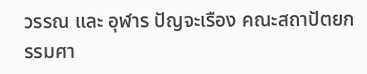วรรณ และ อุฬาร ปัญจะเรือง คณะสถาปัตยกรรมศา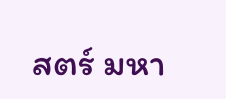สตร์ มหา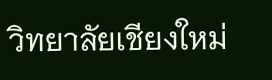วิทยาลัยเชียงใหม่